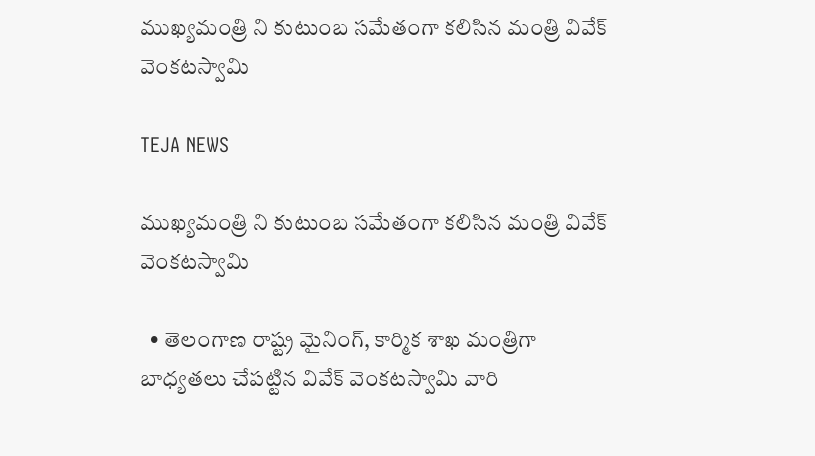ముఖ్యమంత్రి ని కుటుంబ సమేతంగా కలిసిన మంత్రి వివేక్ వెంకటస్వామి

TEJA NEWS

ముఖ్యమంత్రి ని కుటుంబ సమేతంగా కలిసిన మంత్రి వివేక్ వెంకటస్వామి

  • తెలంగాణ రాష్ట్ర మైనింగ్, కార్మిక శాఖ మంత్రిగా బాధ్యతలు చేపట్టిన వివేక్ వెంకటస్వామి వారి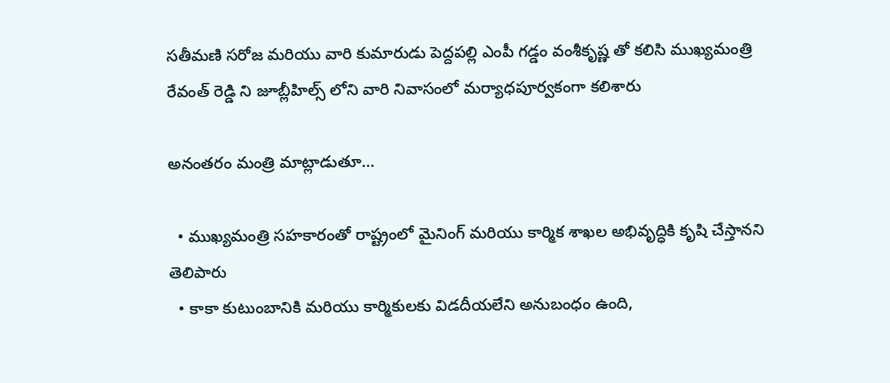సతీమణి సరోజ మరియు వారి కుమారుడు పెద్దపల్లి ఎంపీ గడ్డం వంశీకృష్ణ తో కలిసి ముఖ్యమంత్రి రేవంత్ రెడ్డి ని జూబ్లీహిల్స్ లోని వారి నివాసంలో మర్యాధపూర్వకంగా కలిశారు

అనంతరం మంత్రి మాట్లాడుతూ…

  • ముఖ్యమంత్రి సహకారంతో రాష్ట్రంలో మైనింగ్ మరియు కార్మిక శాఖల అభివృద్ధికి కృషి చేస్తానని తెలిపారు
  • కాకా కుటుంబానికి మరియు కార్మికులకు విడదీయలేని అనుబంధం ఉంది,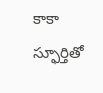కాకా స్ఫూర్తితో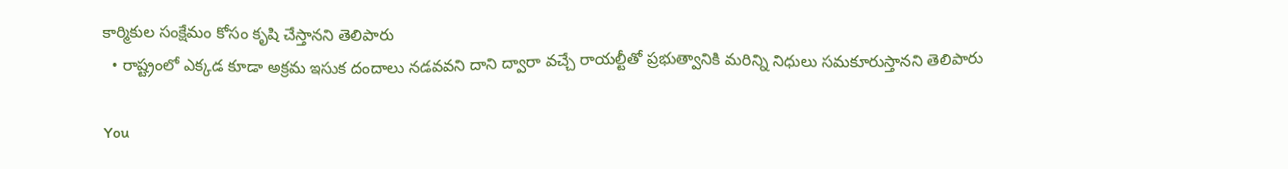కార్మికుల సంక్షేమం కోసం కృషి చేస్తానని తెలిపారు
  • రాష్ట్రంలో ఎక్కడ కూడా అక్రమ ఇసుక దందాలు నడవవని దాని ద్వారా వచ్చే రాయల్టీతో ప్రభుత్వానికి మరిన్ని నిధులు సమకూరుస్తానని తెలిపారు

You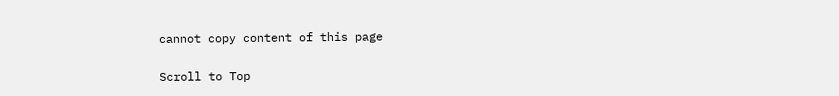cannot copy content of this page

Scroll to Top